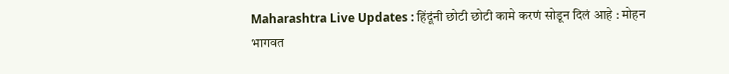Maharashtra Live Updates : हिंदूंनी छोटी छोटी कामे करणं सोडून दिलं आहे : मोहन भागवत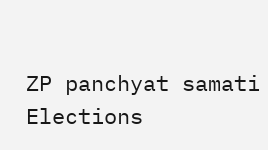ZP panchyat samati Elections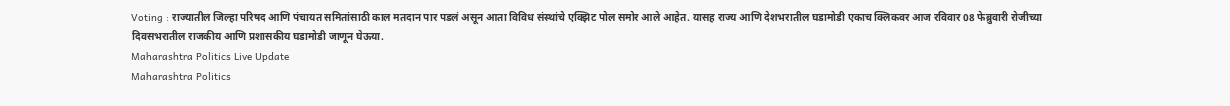Voting : राज्यातील जिल्हा परिषद आणि पंचायत समितांसाठी काल मतदान पार पडलं असून आता विविध संस्थांचे एक्झिट पोल समोर आले आहेत. यासह राज्य आणि देशभरातील घडामोडी एकाच क्लिकवर आज रविवार 08 फेब्रुवारी रोजीच्या दिवसभरातील राजकीय आणि प्रशासकीय घडामोडी जाणून घेऊया.
Maharashtra Politics Live Update
Maharashtra Politics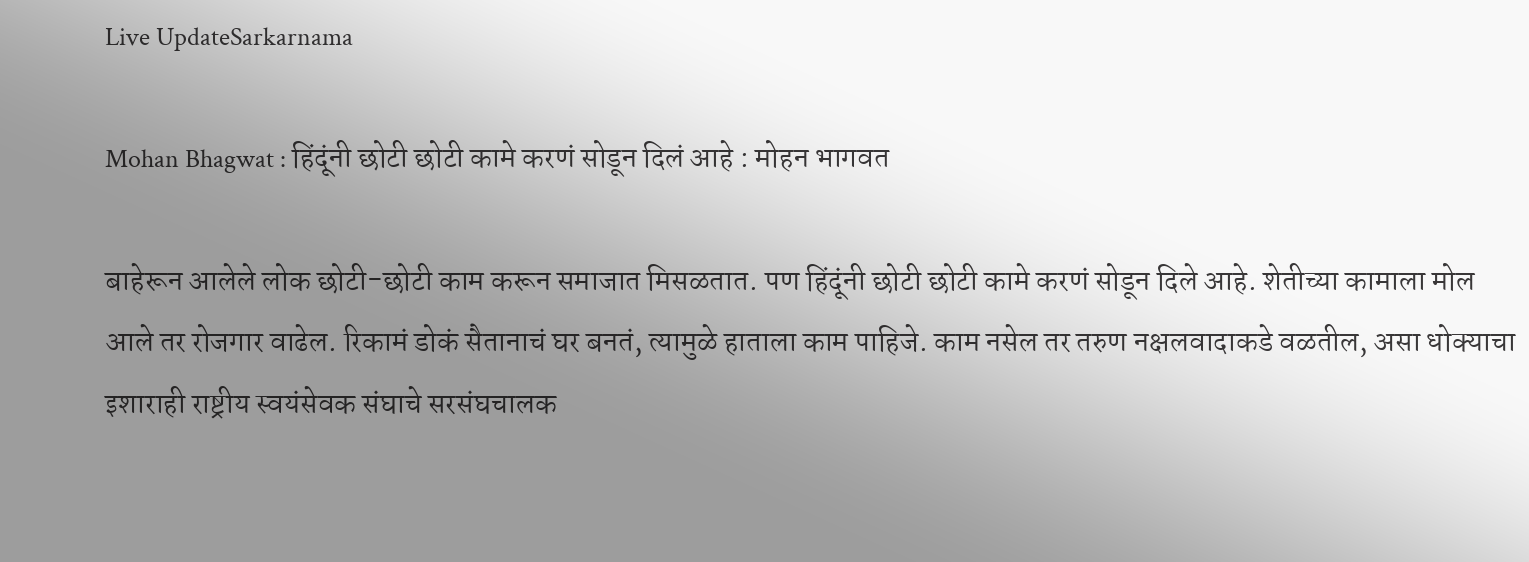Live UpdateSarkarnama

Mohan Bhagwat : हिंदूंनी छोटी छोटी कामे करणं सोडून दिलं आहे : मोहन भागवत

बाहेरून आलेले लोक छोटी-छोटी काम करून समाजात मिसळतात. पण हिंदूंनी छोटी छोटी कामे करणं सोडून दिले आहे. शेतीच्या कामाला मोल आले तर रोजगार वाढेल. रिकामं डोकं सैतानाचं घर बनतं, त्यामुळे हाताला काम पाहिजे. काम नसेल तर तरुण नक्षलवादाकडे वळतील, असा धोक्याचा इशाराही राष्ट्रीय स्वयंसेवक संघाचे सरसंघचालक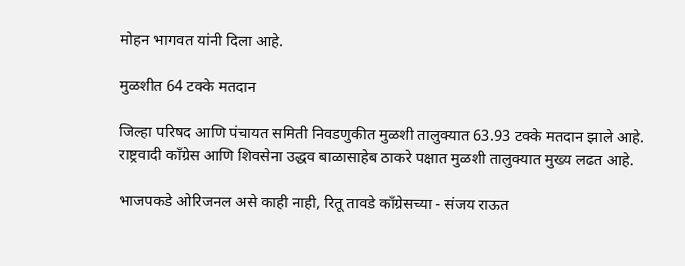मोहन भागवत यांनी दिला आहे.

मुळशीत 64 टक्के मतदान

जिल्हा परिषद आणि पंचायत समिती निवडणुकीत मुळशी तालुक्यात 63.93 टक्के मतदान झाले आहे. राष्ट्रवादी काँग्रेस आणि शिवसेना उद्धव बाळासाहेब ठाकरे पक्षात मुळशी तालुक्यात मुख्य लढत आहे.

भाजपकडे ओरिजनल असे काही नाही, रितू तावडे काँग्रेसच्या - संजय राऊत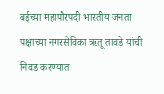बईच्या महापौरपदी भारतीय जनता पक्षाच्या नगरसेविका ऋतू तावडे यांची निवड करण्यात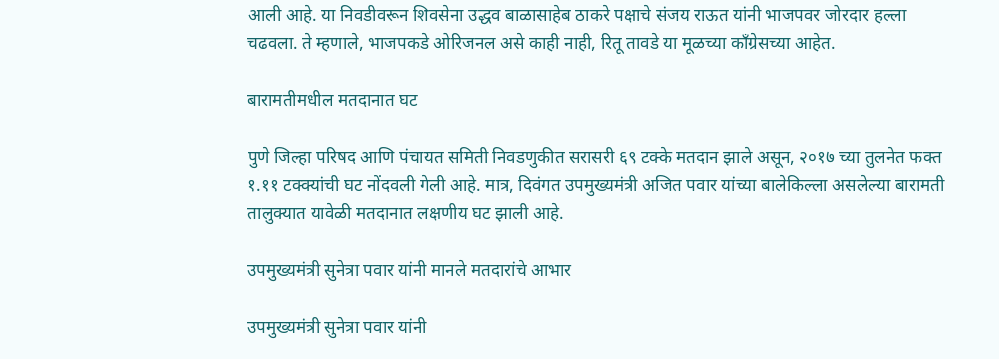आली आहे. या निवडीवरून शिवसेना उद्धव बाळासाहेब ठाकरे पक्षाचे संजय राऊत यांनी भाजपवर जोरदार हल्ला चढवला. ते म्हणाले, भाजपकडे ओरिजनल असे काही नाही, रितू तावडे या मूळच्या काँग्रेसच्या आहेत.

बारामतीमधील मतदानात घट

पुणे जिल्हा परिषद आणि पंचायत समिती निवडणुकीत सरासरी ६९ टक्के मतदान झाले असून, २०१७ च्या तुलनेत फक्त १.११ टक्क्यांची घट नोंदवली गेली आहे. मात्र, दिवंगत उपमुख्यमंत्री अजित पवार यांच्या बालेकिल्ला असलेल्या बारामती तालुक्यात यावेळी मतदानात लक्षणीय घट झाली आहे.

उपमुख्यमंत्री सुनेत्रा पवार यांनी मानले मतदारांचे आभार

उपमुख्यमंत्री सुनेत्रा पवार यांनी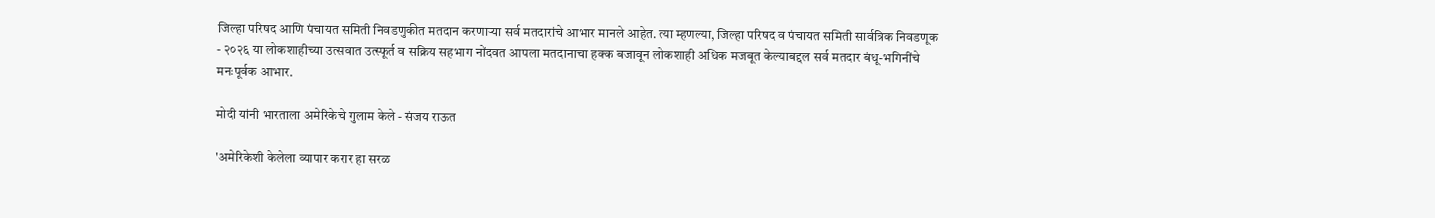जिल्हा परिषद आणि पंचायत समिती निवडणुकीत मतदान करणाऱ्या सर्व मतदारांचे आभार मानले आहेत. त्या म्हणल्या, जिल्हा परिषद व पंचायत समिती सार्वत्रिक निवडणूक - २०२६ या लोकशाहीच्या उत्सवात उत्स्फूर्त व सक्रिय सहभाग नोंदवत आपला मतदानाचा हक्क बजावून लोकशाही अधिक मजबूत केल्याबद्दल सर्व मतदार बंधू-भगिनींचे मनःपूर्वक आभार.

मोदी यांनी भारताला अमेरिकेचे गुलाम केले - संजय राऊत

'अमेरिकेशी केलेला व्यापार करार हा सरळ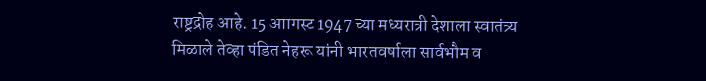राष्ट्रद्रोह आहे. 15 आागस्ट 1947 च्या मध्यरात्री देशाला स्वातंत्र्य मिळाले तेव्हा पंडित नेहरू यांनी भारतवर्षाला सार्वभौम व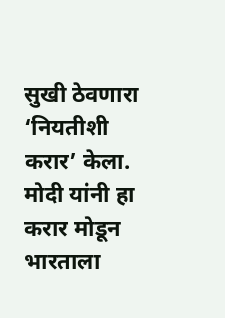सुखी ठेवणारा ‘नियतीशी करार’ केला. मोदी यांनी हा करार मोडून भारताला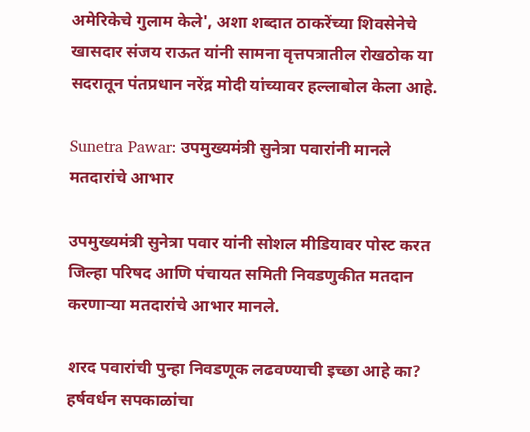अमेरिकेचे गुलाम केले', अशा शब्दात ठाकरेंच्या शिवसेनेचे खासदार संजय राऊत यांनी सामना वृत्तपत्रातील रोखठोक या सदरातून पंतप्रधान नरेंद्र मोदी यांच्यावर हल्लाबोल केला आहे.

Sunetra Pawar: उपमुख्यमंत्री सुनेत्रा पवारांनी मानले मतदारांचे आभार

उपमुख्यमंत्री सुनेत्रा पवार यांनी सोशल मीडियावर पोस्ट करत जिल्हा परिषद आणि पंचायत समिती निवडणुकीत मतदान करणाऱ्या मतदारांचे आभार मानले.

शरद पवारांची पुन्हा निवडणूक लढवण्याची इच्छा आहे का? हर्षवर्धन सपकाळांचा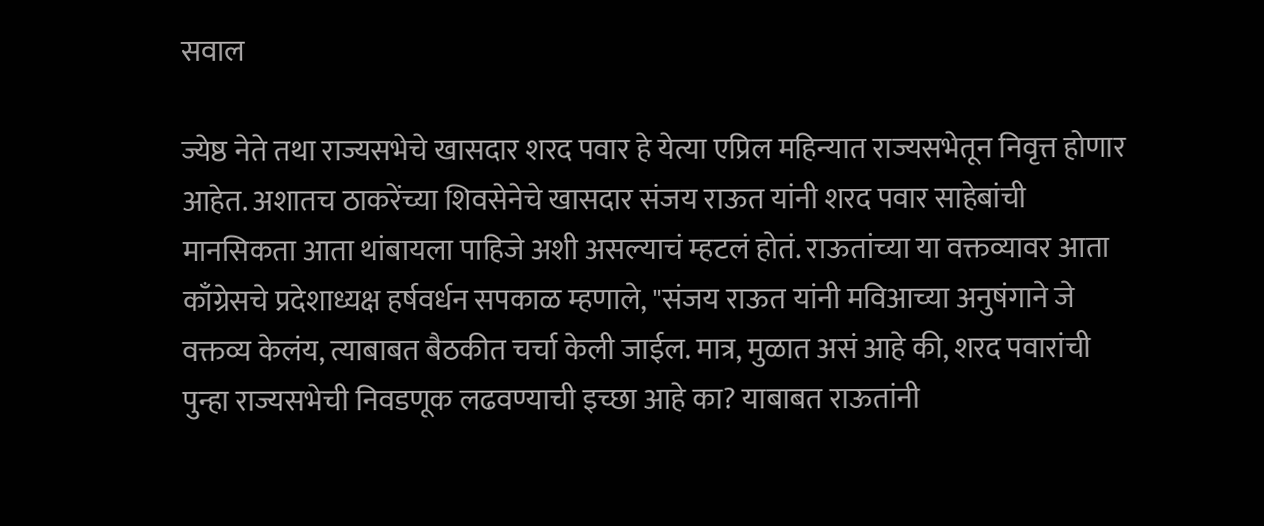सवाल

ज्येष्ठ नेते तथा राज्यसभेचे खासदार शरद पवार हे येत्या एप्रिल महिन्यात राज्यसभेतून निवृत्त होणार आहेत. अशातच ठाकरेंच्या शिवसेनेचे खासदार संजय राऊत यांनी शरद पवार साहेबांची मानसिकता आता थांबायला पाहिजे अशी असल्याचं म्हटलं होतं. राऊतांच्या या वक्तव्यावर आता काँग्रेसचे प्रदेशाध्यक्ष हर्षवर्धन सपकाळ म्हणाले, "संजय राऊत यांनी मविआच्या अनुषंगाने जे वक्तव्य केलंय, त्याबाबत बैठकीत चर्चा केली जाईल. मात्र, मुळात असं आहे की, शरद पवारांची पुन्हा राज्यसभेची निवडणूक लढवण्याची इच्छा आहे का? याबाबत राऊतांनी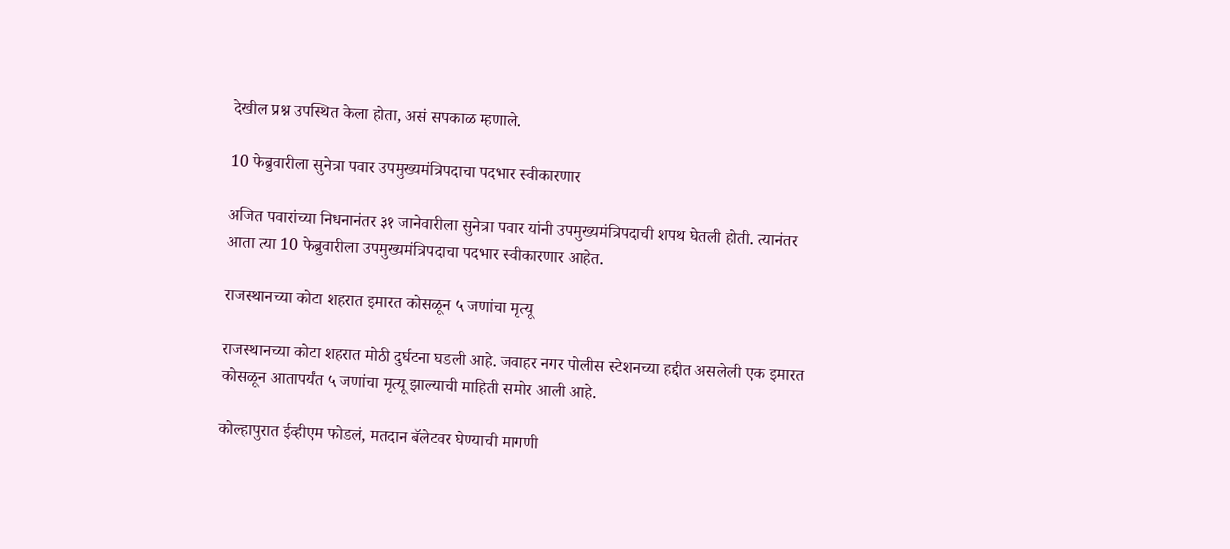देखील प्रश्न उपस्थित केला होता, असं सपकाळ म्हणाले.

10 फेब्रुवारीला सुनेत्रा पवार उपमुख्यमंत्रिपदाचा पदभार स्वीकारणार

अजित पवारांच्या निधनानंतर ३१ जानेवारीला सुनेत्रा पवार यांनी उपमुख्यमंत्रिपदाची शपथ घेतली होती. त्यानंतर आता त्या 10 फेब्रुवारीला उपमुख्यमंत्रिपदाचा पदभार स्वीकारणार आहेत.

राजस्थानच्या कोटा शहरात इमारत कोसळून ५ जणांचा मृत्यू

राजस्थानच्या कोटा शहरात मोठी दुर्घटना घडली आहे. जवाहर नगर पोलीस स्टेशनच्या हद्दीत असलेली एक इमारत कोसळून आतापर्यंत ५ जणांचा मृत्यू झाल्याची माहिती समोर आली आहे.

कोल्हापुरात ईव्हीएम फोडलं, मतदान बॅलेटवर घेण्याची मागणी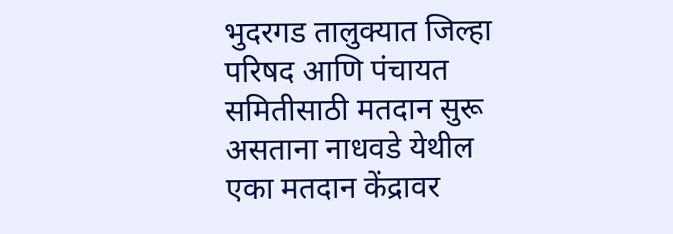भुदरगड तालुक्यात जिल्हा परिषद आणि पंचायत समितीसाठी मतदान सुरू असताना नाधवडे येथील एका मतदान केंद्रावर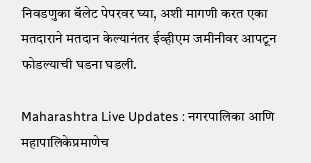निवडणुका बॅलेट पेपरवर घ्या, अशी मागणी करत एका मतदाराने मतदान केल्यानंतर ईव्हीएम जमीनीवर आपटून फोडल्याची घडना घडली.

Maharashtra Live Updates : नगरपालिका आणि महापालिकेप्रमाणेच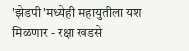'झेडपी'मध्येही महायुतीला यश मिळणार - रक्षा खडसे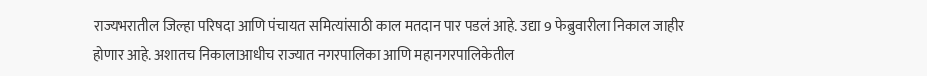राज्यभरातील जिल्हा परिषदा आणि पंचायत समित्यांसाठी काल मतदान पार पडलं आहे. उद्या 9 फेब्रुवारीला निकाल जाहीर होणार आहे. अशातच निकालाआधीच राज्यात नगरपालिका आणि महानगरपालिकेतील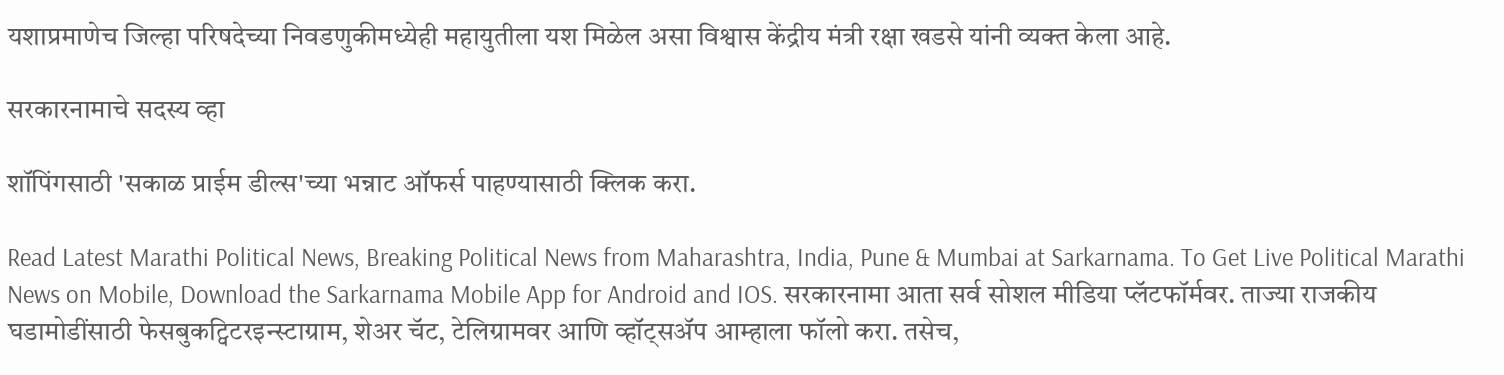यशाप्रमाणेच जिल्हा परिषदेच्या निवडणुकीमध्येही महायुतीला यश मिळेल असा विश्वास केंद्रीय मंत्री रक्षा खडसे यांनी व्यक्त केला आहे.

सरकारनामाचे सदस्य व्हा

शॉपिंगसाठी 'सकाळ प्राईम डील्स'च्या भन्नाट ऑफर्स पाहण्यासाठी क्लिक करा.

Read Latest Marathi Political News, Breaking Political News from Maharashtra, India, Pune & Mumbai at Sarkarnama. To Get Live Political Marathi News on Mobile, Download the Sarkarnama Mobile App for Android and IOS. सरकारनामा आता सर्व सोशल मीडिया प्लॅटफॉर्मवर. ताज्या राजकीय घडामोडींसाठी फेसबुकट्विटरइन्स्टाग्राम, शेअर चॅट, टेलिग्रामवर आणि व्हॉट्सॲप आम्हाला फॉलो करा. तसेच,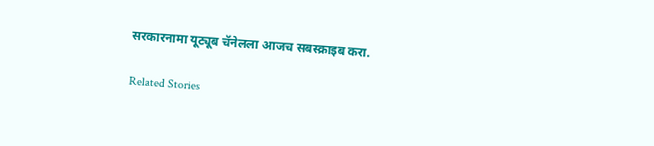सरकारनामा यूट्यूब चॅनेलला आजच सबस्क्राइब करा.

Related Stories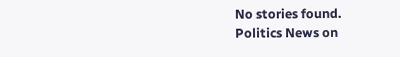No stories found.
Politics News on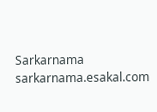Sarkarnama
sarkarnama.esakal.com